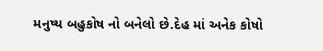મનુષ્ય બહુકોષ નો બનેલો છે.દેહ માં અનેક કોષો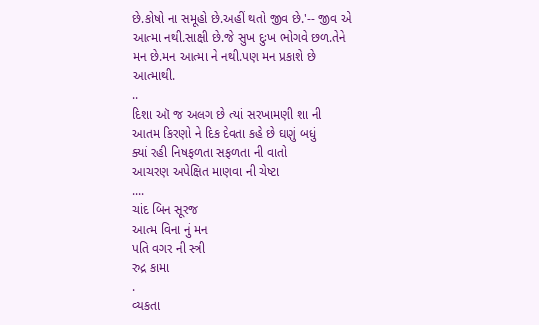છે.કોષો ના સમૂહો છે.અહીં થતો જીવ છે.'-- જીવ એ આત્મા નથી.સાક્ષી છે.જે સુખ દુઃખ ભોગવે છળ.તેને મન છે.મન આત્મા ને નથી.પણ મન પ્રકાશે છે આત્માથી.
..
દિશા ઑ જ અલગ છે ત્યાં સરખામણી શા ની
આતમ કિરણો ને દિક દેવતા કહે છે ઘણું બધું
ક્યાં રહી નિષફળતા સફળતા ની વાતો
આચરણ અપેક્ષિત માણવા ની ચેષ્ટા
....
ચાંદ બિન સૂરજ
આત્મ વિના નું મન
પતિ વગર ની સ્ત્રી
રુદ્ર કામા
.
વ્યકતા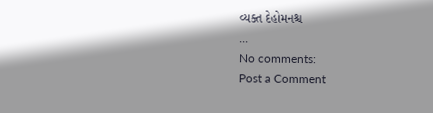વ્યક્ત દેહોમનશ્ચ
...
No comments:
Post a Comment